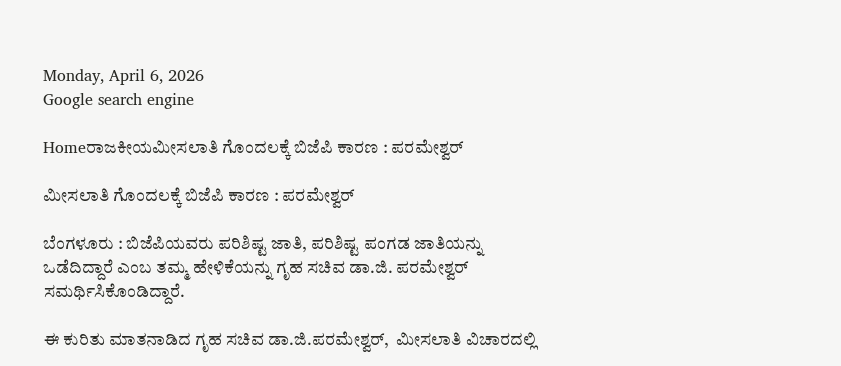Monday, April 6, 2026
Google search engine

Homeರಾಜಕೀಯಮೀಸಲಾತಿ ಗೊಂದಲಕ್ಕೆ ಬಿಜೆಪಿ ಕಾರಣ : ಪರಮೇಶ್ವರ್

ಮೀಸಲಾತಿ ಗೊಂದಲಕ್ಕೆ ಬಿಜೆಪಿ ಕಾರಣ : ಪರಮೇಶ್ವರ್

ಬೆಂಗಳೂರು : ಬಿಜೆಪಿಯವರು ಪರಿಶಿಷ್ಟ ಜಾತಿ, ಪರಿಶಿಷ್ಟ ಪಂಗಡ ಜಾತಿಯನ್ನು ಒಡೆದಿದ್ದಾರೆ ಎಂಬ ತಮ್ಮ ಹೇಳಿಕೆಯನ್ನು ಗೃಹ ಸಚಿವ ಡಾ.ಜಿ. ಪರಮೇಶ್ವರ್ ಸಮರ್ಥಿಸಿಕೊಂಡಿದ್ದಾರೆ.

ಈ ಕುರಿತು ಮಾತನಾಡಿದ ಗೃಹ ಸಚಿವ ಡಾ.ಜಿ.ಪರಮೇಶ್ವರ್,  ಮೀಸಲಾತಿ ವಿಚಾರದಲ್ಲಿ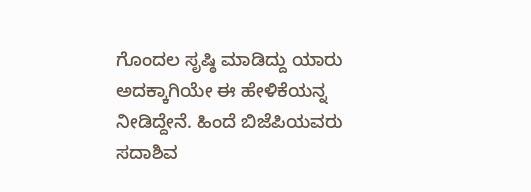ಗೊಂದಲ ಸೃಷ್ಠಿ ಮಾಡಿದ್ದು ಯಾರು ಅದಕ್ಕಾಗಿಯೇ ಈ ಹೇಳಿಕೆಯನ್ನ ನೀಡಿದ್ದೇನೆ. ಹಿಂದೆ ಬಿಜೆಪಿಯವರು ಸದಾಶಿವ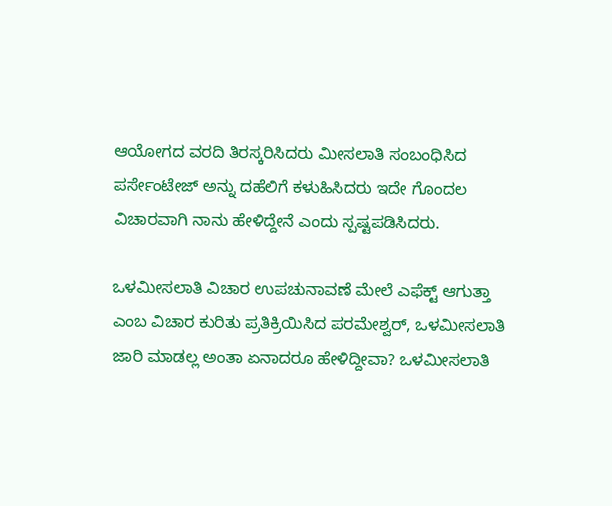ಆಯೋಗದ ವರದಿ ತಿರಸ್ಕರಿಸಿದರು ಮೀಸಲಾತಿ ಸಂಬಂಧಿಸಿದ ಪರ್ಸೇಂಟೇಜ್ ಅನ್ನು ದಹೆಲಿಗೆ ಕಳುಹಿಸಿದರು ಇದೇ ಗೊಂದಲ ವಿಚಾರವಾಗಿ ನಾನು ಹೇಳಿದ್ದೇನೆ ಎಂದು ಸ್ಪಷ್ಟಪಡಿಸಿದರು.

ಒಳಮೀಸಲಾತಿ ವಿಚಾರ ಉಪಚುನಾವಣೆ ಮೇಲೆ ಎಫೆಕ್ಟ್ ಆಗುತ್ತಾ ಎಂಬ ವಿಚಾರ ಕುರಿತು ಪ್ರತಿಕ್ರಿಯಿಸಿದ ಪರಮೇಶ್ವರ್, ಒಳಮೀಸಲಾತಿ ಜಾರಿ ಮಾಡಲ್ಲ ಅಂತಾ ಏನಾದರೂ ಹೇಳಿದ್ದೀವಾ? ಒಳಮೀಸಲಾತಿ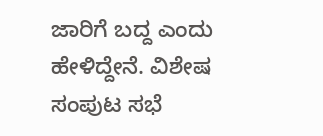ಜಾರಿಗೆ ಬದ್ದ ಎಂದು ಹೇಳಿದ್ದೇನೆ. ವಿಶೇಷ ಸಂಪುಟ ಸಭೆ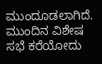ಮುಂದೂಡಲಾಗಿದೆ. ಮುಂದಿನ ವಿಶೇಷ ಸಭೆ ಕರೆಯೋದು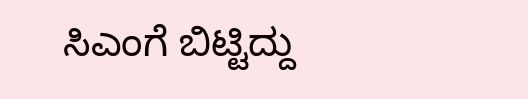ಸಿಎಂಗೆ ಬಿಟ್ಟಿದ್ದು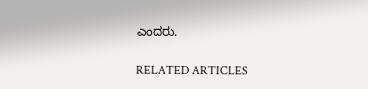ಎಂದರು.

RELATED ARTICLES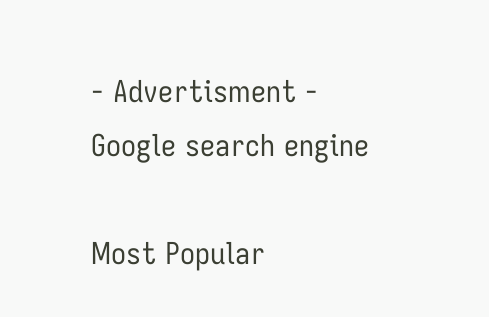- Advertisment -
Google search engine

Most Popular